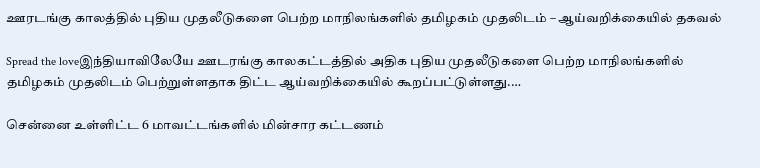ஊரடங்கு காலத்தில் புதிய முதலீடுகளை பெற்ற மாநிலங்களில் தமிழகம் முதலிடம் – ஆய்வறிக்கையில் தகவல்

Spread the loveஇந்தியாவிலேயே ஊடரங்கு காலகட்டத்தில் அதிக புதிய முதலீடுகளை பெற்ற மாநிலங்களில் தமிழகம் முதலிடம் பெற்றுள்ளதாக திட்ட ஆய்வறிக்கையில் கூறப்பட்டுள்ளது.…

சென்னை உள்ளிட்ட 6 மாவட்டங்களில் மின்சார கட்டணம்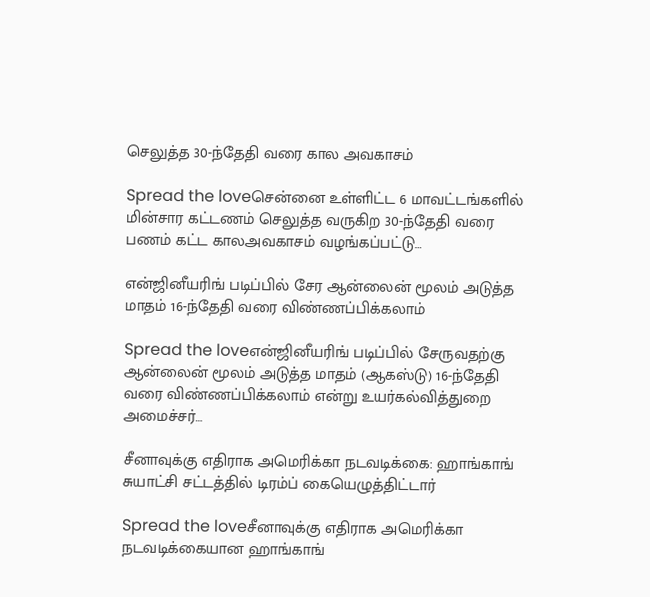செலுத்த 30-ந்தேதி வரை கால அவகாசம்

Spread the loveசென்னை உள்ளிட்ட 6 மாவட்டங்களில் மின்சார கட்டணம் செலுத்த வருகிற 30-ந்தேதி வரை பணம் கட்ட காலஅவகாசம் வழங்கப்பட்டு…

என்ஜினீயரிங் படிப்பில் சேர ஆன்லைன் மூலம் அடுத்த மாதம் 16-ந்தேதி வரை விண்ணப்பிக்கலாம்

Spread the loveஎன்ஜினீயரிங் படிப்பில் சேருவதற்கு ஆன்லைன் மூலம் அடுத்த மாதம் (ஆகஸ்டு) 16-ந்தேதி வரை விண்ணப்பிக்கலாம் என்று உயர்கல்வித்துறை அமைச்சர்…

சீனாவுக்கு எதிராக அமெரிக்கா நடவடிக்கை: ஹாங்காங் சுயாட்சி சட்டத்தில் டிரம்ப் கையெழுத்திட்டார்

Spread the loveசீனாவுக்கு எதிராக அமெரிக்கா நடவடிக்கையான ஹாங்காங்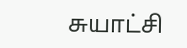சுயாட்சி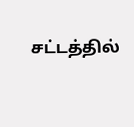சட்டத்தில்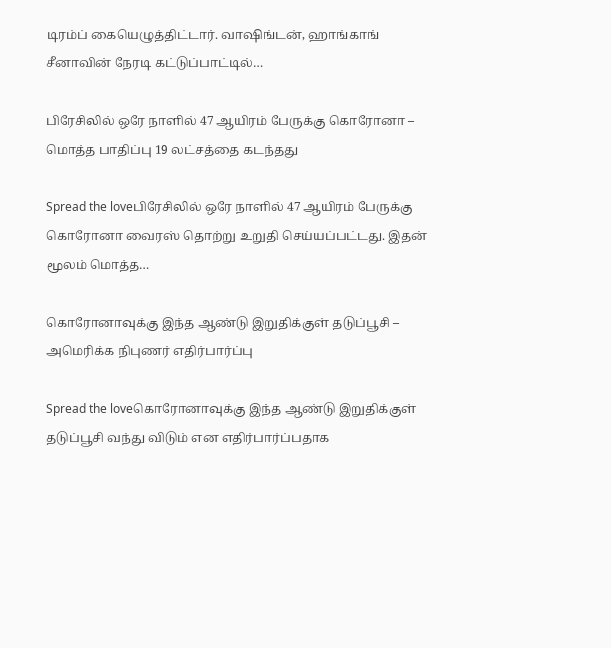டிரம்ப் கையெழுத்திட்டார். வாஷிங்டன், ஹாங்காங் சீனாவின் நேரடி கட்டுப்பாட்டில்…

பிரேசிலில் ஒரே நாளில் 47 ஆயிரம் பேருக்கு கொரோனா – மொத்த பாதிப்பு 19 லட்சத்தை கடந்தது

Spread the loveபிரேசிலில் ஒரே நாளில் 47 ஆயிரம் பேருக்கு கொரோனா வைரஸ் தொற்று உறுதி செய்யப்பட்டது. இதன் மூலம் மொத்த…

கொரோனாவுக்கு இந்த ஆண்டு இறுதிக்குள் தடுப்பூசி – அமெரிக்க நிபுணர் எதிர்பார்ப்பு

Spread the loveகொரோனாவுக்கு இந்த ஆண்டு இறுதிக்குள் தடுப்பூசி வந்து விடும் என எதிர்பார்ப்பதாக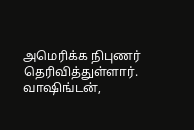அமெரிக்க நிபுணர் தெரிவித்துள்ளார். வாஷிங்டன்,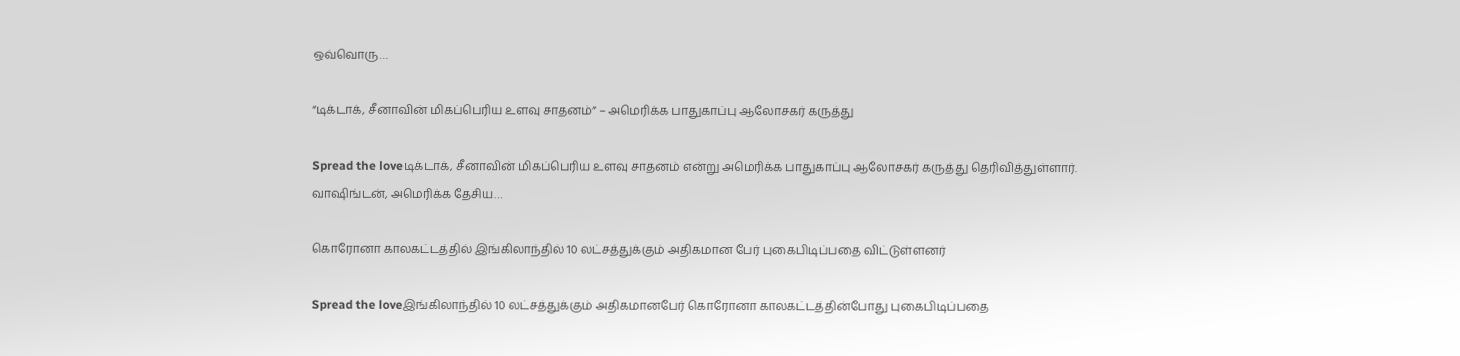ஒவ்வொரு…

“டிக்டாக், சீனாவின் மிகப்பெரிய உளவு சாதனம்” – அமெரிக்க பாதுகாப்பு ஆலோசகர் கருத்து

Spread the loveடிக்டாக், சீனாவின் மிகப்பெரிய உளவு சாதனம் என்று அமெரிக்க பாதுகாப்பு ஆலோசகர் கருத்து தெரிவித்துள்ளார். வாஷிங்டன், அமெரிக்க தேசிய…

கொரோனா காலகட்டத்தில் இங்கிலாந்தில் 10 லட்சத்துக்கும் அதிகமான பேர் புகைபிடிப்பதை விட்டுள்ளனர்

Spread the loveஇங்கிலாந்தில் 10 லட்சத்துக்கும் அதிகமானபேர் கொரோனா காலகட்டத்தின்போது புகைபிடிப்பதை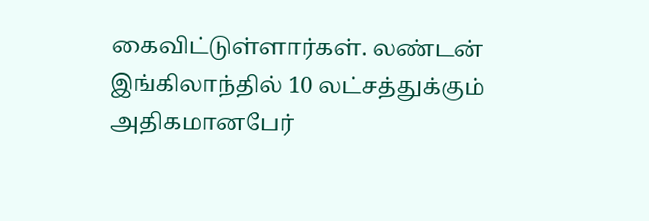கைவிட்டுள்ளார்கள். லண்டன் இங்கிலாந்தில் 10 லட்சத்துக்கும் அதிகமானபேர்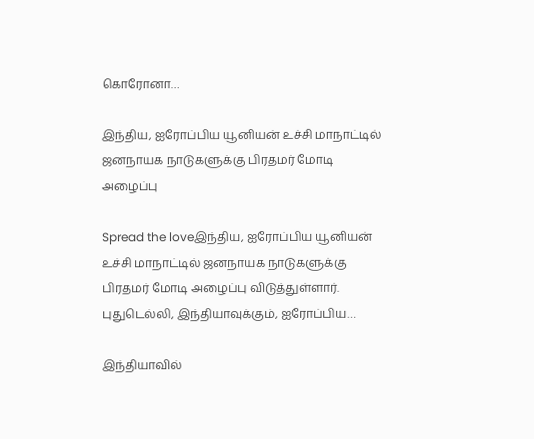கொரோனா…

இந்திய, ஐரோப்பிய யூனியன் உச்சி மாநாட்டில் ஜனநாயக நாடுகளுக்கு பிரதமர் மோடி அழைப்பு

Spread the loveஇந்திய, ஐரோப்பிய யூனியன் உச்சி மாநாட்டில் ஜனநாயக நாடுகளுக்கு பிரதமர் மோடி அழைப்பு விடுத்துள்ளார். புதுடெல்லி, இந்தியாவுக்கும், ஐரோப்பிய…

இந்தியாவில்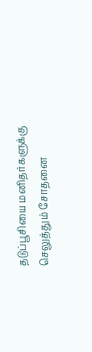தடுப்பூசியை மனிதர்களுக்கு செலுத்தும் சோதனை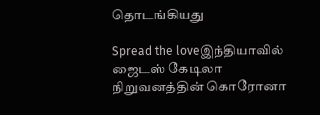தொடங்கியது

Spread the loveஇந்தியாவில் ஜைடஸ் கேடிலா நிறுவனத்தின் கொரோனா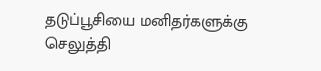தடுப்பூசியை மனிதர்களுக்கு செலுத்தி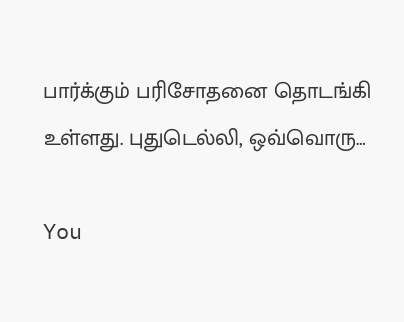பார்க்கும் பரிசோதனை தொடங்கி உள்ளது. புதுடெல்லி, ஒவ்வொரு…

You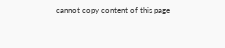cannot copy content of this page